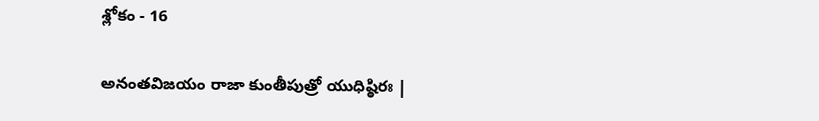శ్లోకం - 16

అనంతవిజయం రాజా కుంతీపుత్రో యుధిష్ఠిరః |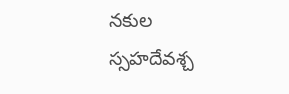నకుల స్సహదేవశ్చ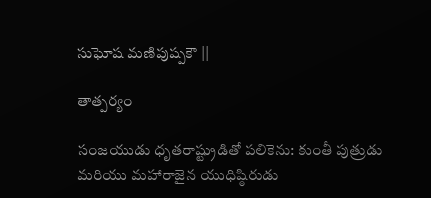సుఘోష మణిపుష్పకౌ ||

తాత్పర్యం

సంజయుడు ధృతరాష్ట్రుడితో పలికెను: కుంతీ పుత్రుడు మరియు మహారాజైన యుధిష్ఠిరుడు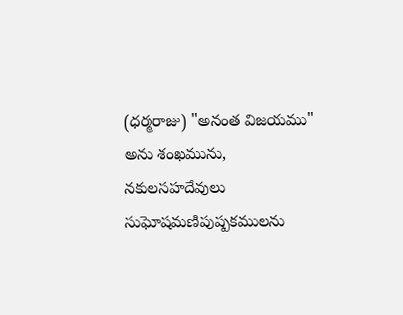(ధర్మరాజు) "అనంత విజయము" అను శంఖమును, నకులసహదేవులు సుఘోషమణిపుష్పకములను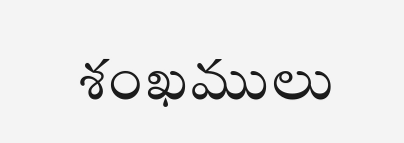శంఖములు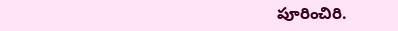పూరించిరి.